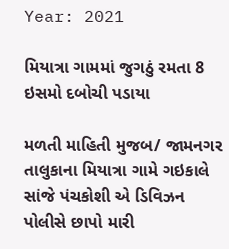Year: 2021

મિયાત્રા ગામમાં જુગઠું રમતા 8 ઇસમો દબોચી પડાયા

મળતી માહિતી મુજબ/ જામનગર તાલુકાના મિયાત્રા ગામે ગઇકાલે સાંજે પંચકોશી એ ડિવિઝન પોલીસે છાપો મારી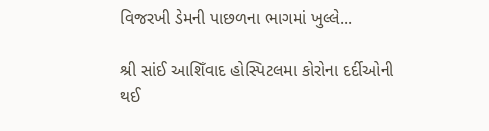વિજરખી ડેમની પાછળના ભાગમાં ખુલ્લે...

શ્રી સાંઈ આશિઁવાદ હોસ્પિટલમા કોરોના દર્દીઓની થઈ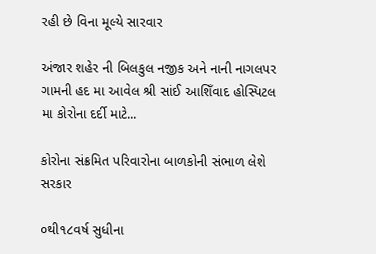રહી છે વિના મૂલ્યે સારવાર

અંજાર શહેર ની બિલકુલ નજીક અને નાની નાગલપર ગામની હદ મા આવેલ શ્રી સાંઈ આશિઁવાદ હોસ્પિટલ મા કોરોના દર્દી માટે...

કોરોના સંક્રમિત પરિવારોના બાળકોની સંભાળ લેશે સરકાર

૦થી૧૮વર્ષ સુધીના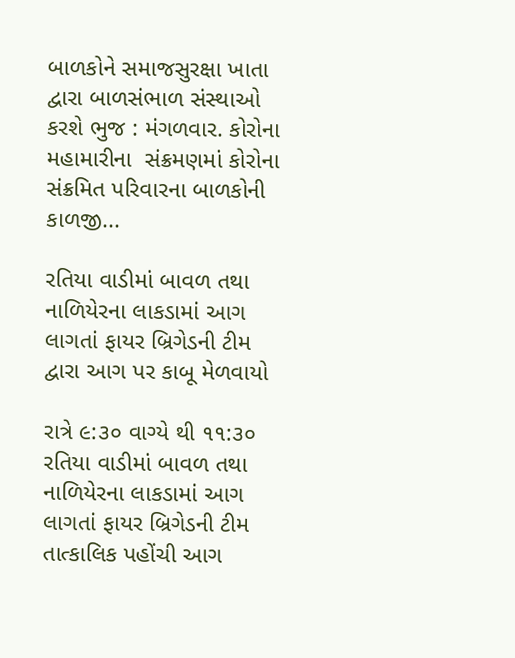બાળકોને સમાજસુરક્ષા ખાતા દ્વારા બાળસંભાળ સંસ્થાઓ કરશે ભુજ : મંગળવાર. કોરોના મહામારીના  સંક્રમણમાં કોરોના સંક્રમિત પરિવારના બાળકોની કાળજી...

રતિયા વાડીમાં બાવળ તથા નાળિયેરના લાકડામાં આગ લાગતાં ફાયર બ્રિગેડની ટીમ દ્વારા આગ પર કાબૂ મેળવાયો

રાત્રે ૯:૩૦ વાગ્યે થી ૧૧:૩૦ રતિયા વાડીમાં બાવળ તથા નાળિયેરના લાકડામાં આગ લાગતાં ફાયર બ્રિગેડની ટીમ તાત્કાલિક પહોંચી આગ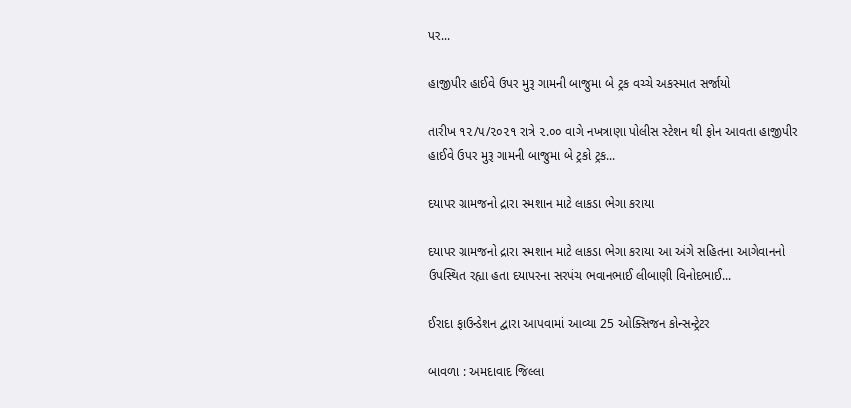પર...

હાજીપીર હાઈવે ઉપર મુરૂ ગામની બાજુમા બે ટ્રક વચ્ચે અકસ્માત સર્જાયો

તારીખ ૧૨/૫/૨૦૨૧ રાત્રે ૨.૦૦ વાગે નખત્રાણા પોલીસ સ્ટેશન થી ફોન આવતા હાજીપીર હાઈવે ઉપર મુરૂ ગામની બાજુમા બે ટ્રકો ટ્રક...

દયાપર ગ્રામજનો દ્રારા સ્મશાન માટે લાકડા ભેગા કરાયા

દયાપર ગ્રામજનો દ્રારા સ્મશાન માટે લાકડા ભેગા કરાયા આ અંગે સહિતના આગેવાનનો ઉપસ્થિત રહ્યા હતા દયાપરના સરપંચ ભવાનભાઈ લીબાણી વિનોદભાઈ...

ઈરાદા ફાઉન્ડેશન દ્વારા આપવામાં આવ્યા 25 ઓક્સિજન કોન્સન્ટ્રેટર

બાવળા : અમદાવાદ જિલ્લા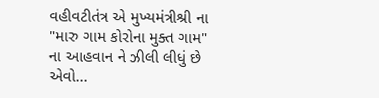વહીવટીતંત્ર એ મુખ્યમંત્રીશ્રી ના "મારુ ગામ કોરોના મુક્ત ગામ" ના આહવાન ને ઝીલી લીધું છે એવો...